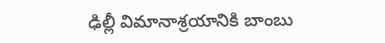ఢిల్లీ విమానాశ్రయానికి బాంబు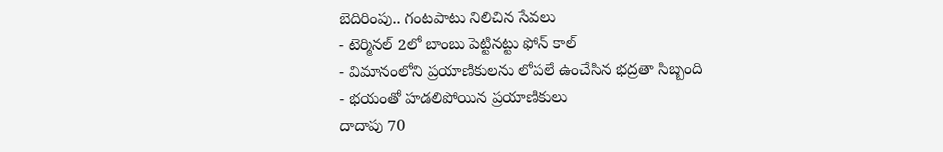బెదిరింపు.. గంటపాటు నిలిచిన సేవలు
- టెర్మినల్ 2లో బాంబు పెట్టినట్టు ఫోన్ కాల్
- విమానంలోని ప్రయాణికులను లోపలే ఉంచేసిన భద్రతా సిబ్బంది
- భయంతో హడలిపోయిన ప్రయాణికులు
దాదాపు 70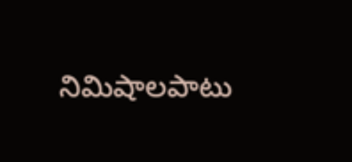నిమిషాలపాటు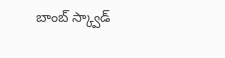బాంబ్ స్క్వాడ్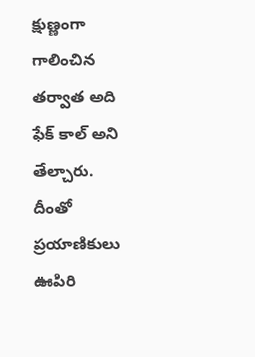క్షుణ్ణంగా గాలించిన తర్వాత అది ఫేక్ కాల్ అని తేల్చారు. దీంతో ప్రయాణికులు ఊపిరి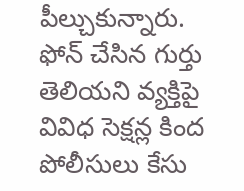పీల్చుకున్నారు. ఫోన్ చేసిన గుర్తు తెలియని వ్యక్తిపై వివిధ సెక్షన్ల కింద పోలీసులు కేసు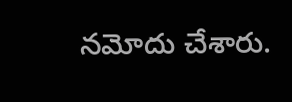నమోదు చేశారు.